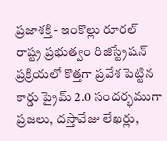ప్రజాశక్తి - ఇంకొల్లు రూరల్
రాష్ట్ర ప్రభుత్వం రిజిస్ట్రేషన్ ప్రక్రియలో కొత్తగా ప్రవేశ పెట్టిన కార్డు ప్రైమ్ 2.0 సందర్భముగా ప్రజలు, దస్తావేజు లేఖర్లు,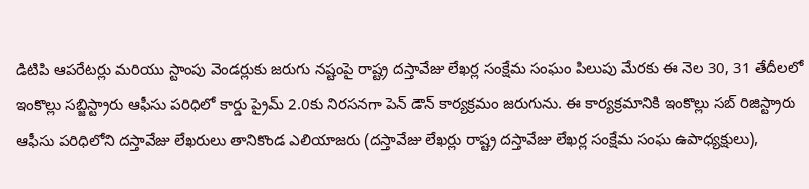డిటిపి ఆపరేటర్లు మరియు స్టాంపు వెండర్లుకు జరుగు నష్టంపై రాష్ట్ర దస్తావేజు లేఖర్ల సంక్షేమ సంఘం పిలుపు మేరకు ఈ నెల 30, 31 తేదీలలో ఇంకొల్లు సబ్జిస్ట్రారు ఆఫీసు పరిధిలో కార్డు ప్రైమ్ 2.0కు నిరసనగా పెన్ డౌన్ కార్యక్రమం జరుగును. ఈ కార్యక్రమానికి ఇంకొల్లు సబ్ రిజిస్ట్రారు ఆఫీసు పరిధిలోని దస్తావేజు లేఖరులు తానికొండ ఎలియాజరు (దస్తావేజు లేఖర్లు రాష్ట్ర దస్తావేజు లేఖర్ల సంక్షేమ సంఘ ఉపాధ్యక్షులు),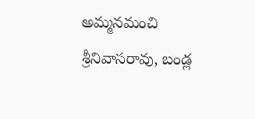అమ్మనమంచి శ్రీనివాసరావు, బండ్ల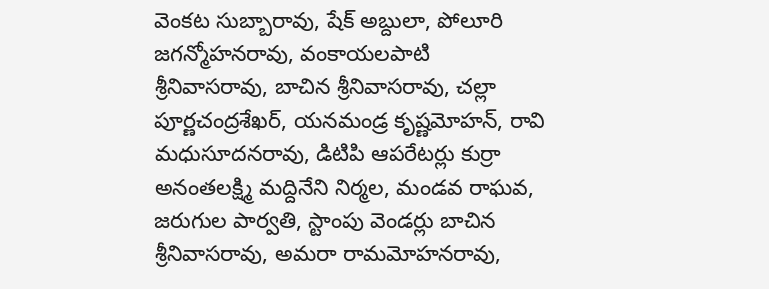వెంకట సుబ్బారావు, షేక్ అబ్దులా, పోలూరి జగన్మోహనరావు, వంకాయలపాటి శ్రీనివాసరావు, బాచిన శ్రీనివాసరావు, చల్లా పూర్ణచంద్రశేఖర్, యనమండ్ర కృష్ణమోహన్, రావి మధుసూదనరావు, డిటిపి ఆపరేటర్లు కుర్రా అనంతలక్ష్మి మద్దినేని నిర్మల, మండవ రాఘవ, జరుగుల పార్వతి, స్టాంపు వెండర్లు బాచిన శ్రీనివాసరావు, అమరా రామమోహనరావు,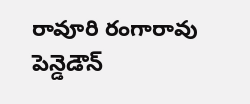రావూరి రంగారావు పెన్డెడౌన్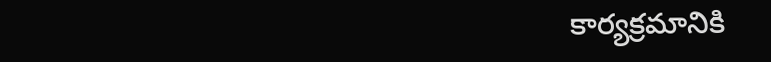కార్యక్రమానికి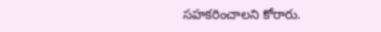సహకరించాలని కోరారు.